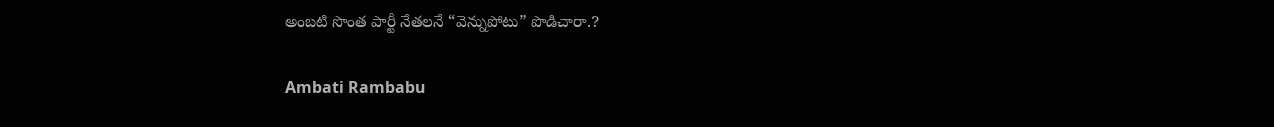అంబటి సొంత పార్టీ నేతలనే “వెన్నుపోటు” పొడిచారా.?

Ambati Rambabu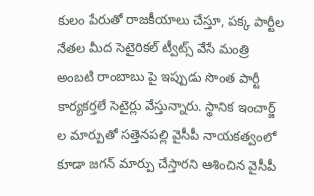కులం పేరుతో రాజకీయాలు చేస్తూ, పక్క పార్టీల నేతల మీద సెటైరికల్ ట్వీట్స్ వేసే మంత్రి అంబటి రాంబాబు పై ఇప్పుడు సొంత పార్టీ కార్యకర్తలే సెటైర్లు వేస్తున్నారు. స్థానిక ఇంచార్జ్ ల మార్పుతో సత్తెనపల్లి వైసీపీ నాయకత్వంలో కూడా జగన్ మార్పు చేస్తారని ఆశించిన వైసీపీ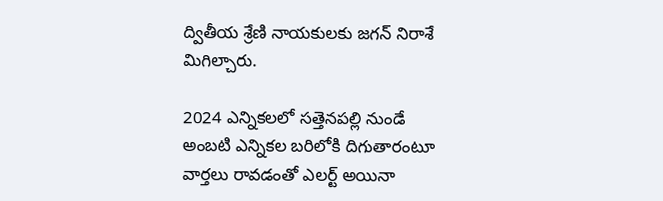ద్వితీయ శ్రేణి నాయకులకు జగన్ నిరాశే మిగిల్చారు.

2024 ఎన్నికలలో సత్తెనపల్లి నుండే అంబటి ఎన్నికల బరిలోకి దిగుతారంటూ వార్తలు రావడంతో ఎలర్ట్ అయినా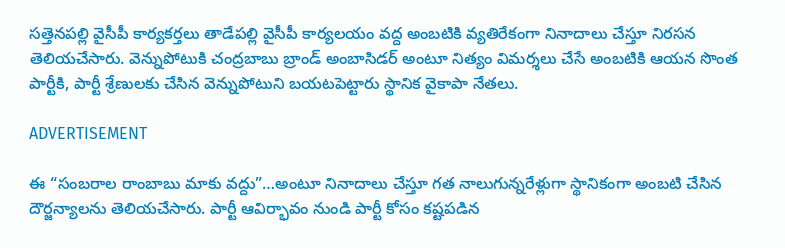సత్తెనపల్లి వైసీపీ కార్యకర్తలు తాడేపల్లి వైసీపీ కార్యలయం వద్ద అంబటికి వ్యతిరేకంగా నినాదాలు చేస్తూ నిరసన తెలియచేసారు. వెన్నుపోటుకి చంద్రబాబు బ్రాండ్ అంబాసిడర్ అంటూ నిత్యం విమర్శలు చేసే అంబటికి ఆయన సొంత పార్టీకి, పార్టీ శ్రేణులకు చేసిన వెన్నుపోటుని బయటపెట్టారు స్థానిక వైకాపా నేతలు.

ADVERTISEMENT

ఈ “సంబరాల రాంబాబు మాకు వద్దు”…అంటూ నినాదాలు చేస్తూ గత నాలుగున్నరేళ్లుగా స్థానికంగా అంబటి చేసిన దౌర్జన్యాలను తెలియచేసారు. పార్టీ ఆవిర్భావం నుండి పార్టీ కోసం కష్టపడిన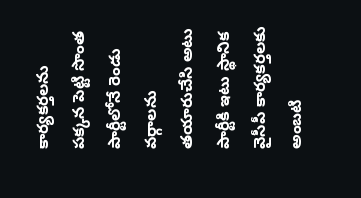కార్యకర్తలను పక్కన పెట్టి సొంత పార్టీలోనే రెండు వర్గాలను తయారుచేసి అటు పార్టీకి ఇటు స్థానిక వైసీపీ కార్యకర్తలకు అంబటి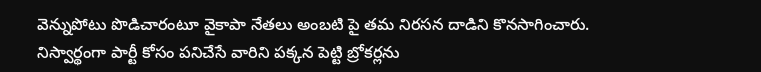వెన్నుపోటు పొడిచారంటూ వైకాపా నేతలు అంబటి పై తమ నిరసన దాడిని కొనసాగించారు. నిస్వార్థంగా పార్టీ కోసం పనిచేసే వారిని పక్కన పెట్టి బ్రోకర్లను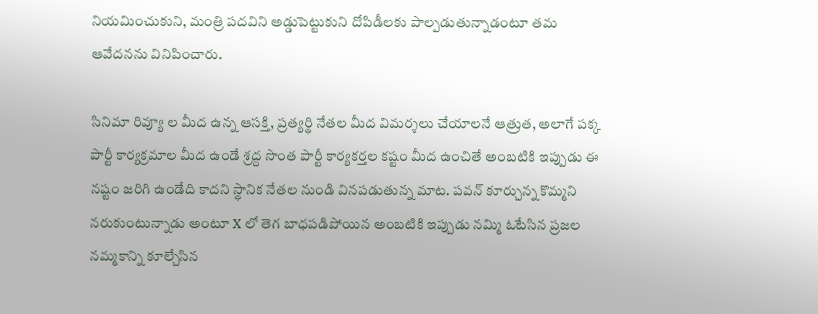నియమించుకుని, మంత్రి పదవిని అడ్డుపెట్టుకుని దోపిడీలకు పాల్పడుతున్నాడంటూ తమ ఆవేదనను వినిపించారు.

సినిమా రివ్యూ ల మీద ఉన్న ఆసక్తి, ప్రత్యర్థి నేతల మీద విమర్శలు చేయాలనే ఆత్రుత, అలాగే పక్క పార్టీ కార్యక్రమాల మీద ఉండే శ్రద్ద సొంత పార్టీ కార్యకర్తల కష్టం మీద ఉంచితే అంబటికి ఇప్పుడు ఈ నష్టం జరిగి ఉండేది కాదని స్థానిక నేతల నుండి వినపడుతున్న మాట. పవన్ కూర్చున్న కొమ్మని నరుకుంటున్నాడు అంటూ X లో తెగ బాధపడిపోయిన అంబటికి ఇప్పుడు నమ్మి ఓటేసిన ప్రజల నమ్మకాన్ని కూల్చేసిన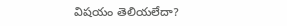విషయం తెలియలేదా?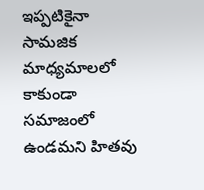ఇప్పటికైనా సామజిక మాధ్యమాలలో కాకుండా సమాజంలో ఉండమని హితవు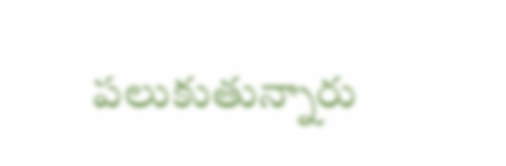పలుకుతున్నారు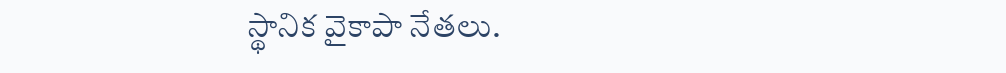స్థానిక వైకాపా నేతలు.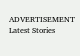ADVERTISEMENT
Latest Stories